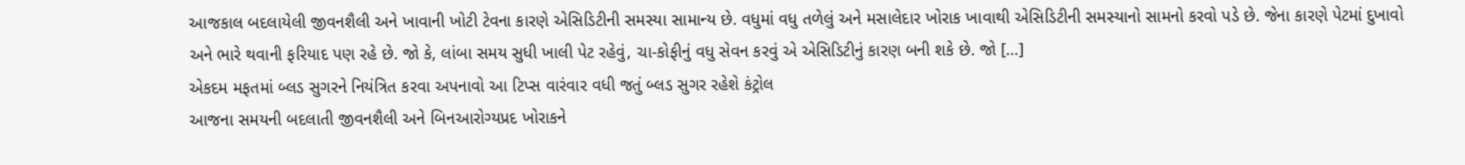આજકાલ બદલાયેલી જીવનશૈલી અને ખાવાની ખોટી ટેવના કારણે એસિડિટીની સમસ્યા સામાન્ય છે. વધુમાં વધુ તળેલું અને મસાલેદાર ખોરાક ખાવાથી એસિડિટીની સમસ્યાનો સામનો કરવો પડે છે. જેના કારણે પેટમાં દુખાવો અને ભારે થવાની ફરિયાદ પણ રહે છે. જો કે, લાંબા સમય સુધી ખાલી પેટ રહેવું, ચા-કોફીનું વધુ સેવન કરવું એ એસિડિટીનું કારણ બની શકે છે. જો […]
એકદમ મફતમાં બ્લડ સુગરને નિયંત્રિત કરવા અપનાવો આ ટિપ્સ વારંવાર વધી જતું બ્લડ સુગર રહેશે કંટ્રોલ
આજના સમયની બદલાતી જીવનશૈલી અને બિનઆરોગ્યપ્રદ ખોરાકને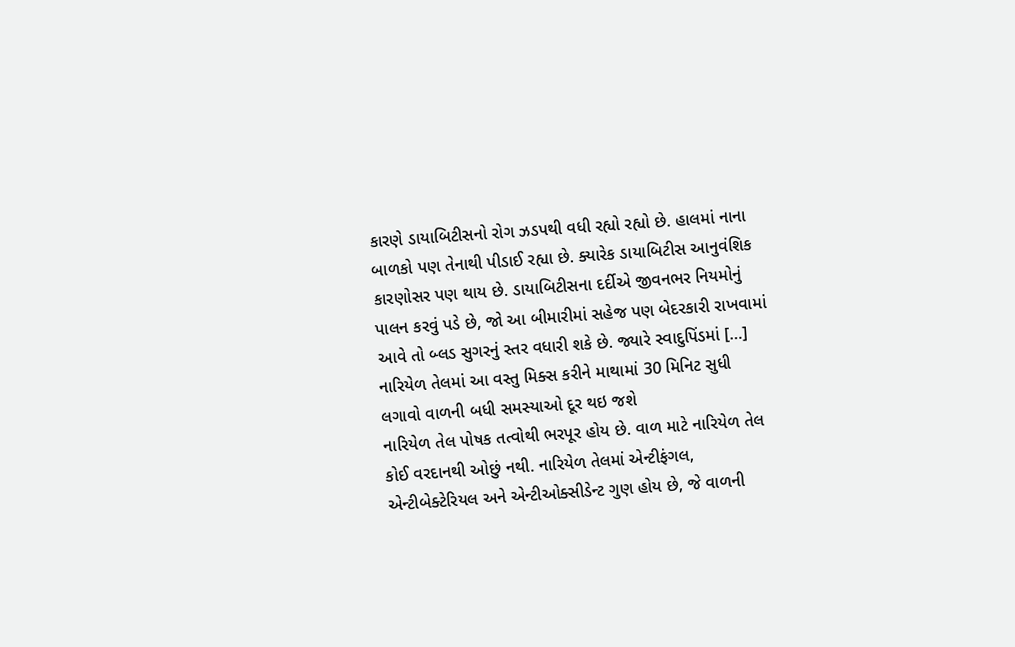કારણે ડાયાબિટીસનો રોગ ઝડપથી વધી રહ્યો રહ્યો છે. હાલમાં નાના બાળકો પણ તેનાથી પીડાઈ રહ્યા છે. ક્યારેક ડાયાબિટીસ આનુવંશિક કારણોસર પણ થાય છે. ડાયાબિટીસના દર્દીએ જીવનભર નિયમોનું પાલન કરવું પડે છે, જો આ બીમારીમાં સહેજ પણ બેદરકારી રાખવામાં આવે તો બ્લડ સુગરનું સ્તર વધારી શકે છે. જ્યારે સ્વાદુપિંડમાં […]
નારિયેળ તેલમાં આ વસ્તુ મિક્સ કરીને માથામાં 30 મિનિટ સુધી લગાવો વાળની બધી સમસ્યાઓ દૂર થઇ જશે
નારિયેળ તેલ પોષક તત્વોથી ભરપૂર હોય છે. વાળ માટે નારિયેળ તેલ કોઈ વરદાનથી ઓછું નથી. નારિયેળ તેલમાં એન્ટીફંગલ, એન્ટીબેક્ટેરિયલ અને એન્ટીઓક્સીડેન્ટ ગુણ હોય છે, જે વાળની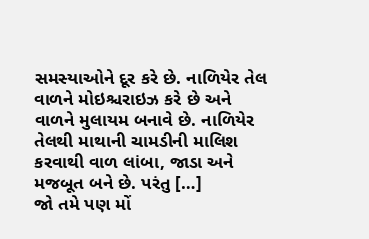સમસ્યાઓને દૂર કરે છે. નાળિયેર તેલ વાળને મોઇશ્ચરાઇઝ કરે છે અને વાળને મુલાયમ બનાવે છે. નાળિયેર તેલથી માથાની ચામડીની માલિશ કરવાથી વાળ લાંબા, જાડા અને મજબૂત બને છે. પરંતુ […]
જો તમે પણ મોં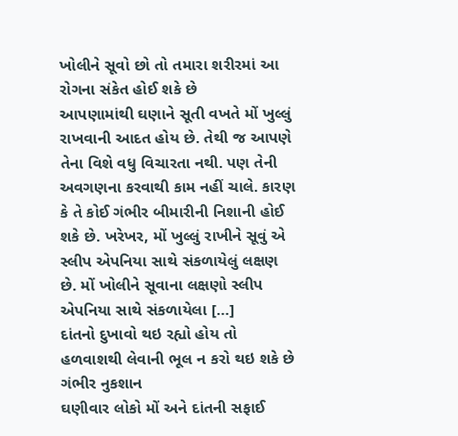ખોલીને સૂવો છો તો તમારા શરીરમાં આ રોગના સંકેત હોઈ શકે છે
આપણામાંથી ઘણાને સૂતી વખતે મોં ખુલ્લું રાખવાની આદત હોય છે. તેથી જ આપણે તેના વિશે વધુ વિચારતા નથી. પણ તેની અવગણના કરવાથી કામ નહીં ચાલે. કારણ કે તે કોઈ ગંભીર બીમારીની નિશાની હોઈ શકે છે. ખરેખર, મોં ખુલ્લું રાખીને સૂવું એ સ્લીપ એપનિયા સાથે સંકળાયેલું લક્ષણ છે. મોં ખોલીને સૂવાના લક્ષણો સ્લીપ એપનિયા સાથે સંકળાયેલા […]
દાંતનો દુખાવો થઇ રહ્યો હોય તો હળવાશથી લેવાની ભૂલ ન કરો થઇ શકે છે ગંભીર નુકશાન
ઘણીવાર લોકો મોં અને દાંતની સફાઈ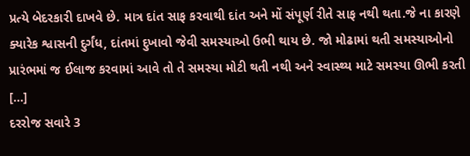પ્રત્યે બેદરકારી દાખવે છે. માત્ર દાંત સાફ કરવાથી દાંત અને મોં સંપૂર્ણ રીતે સાફ નથી થતા.જે ના કારણે ક્યારેક શ્વાસની દુર્ગંધ, દાંતમાં દુખાવો જેવી સમસ્યાઓ ઉભી થાય છે. જો મોઢામાં થતી સમસ્યાઓનો પ્રારંભમાં જ ઈલાજ કરવામાં આવે તો તે સમસ્યા મોટી થતી નથી અને સ્વાસ્થ્ય માટે સમસ્યા ઊભી કરતી […]
દરરોજ સવારે 3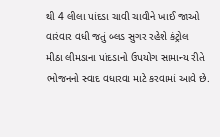થી 4 લીલા પાંદડા ચાવી ચાવીને ખાઈ જાઓ વારંવાર વધી જતું બ્લડ સુગર રહેશે કંટ્રોલ
મીઠા લીમડાના પાંદડાનો ઉપયોગ સામાન્ય રીતે ભોજનનો સ્વાદ વધારવા માટે કરવામાં આવે છે.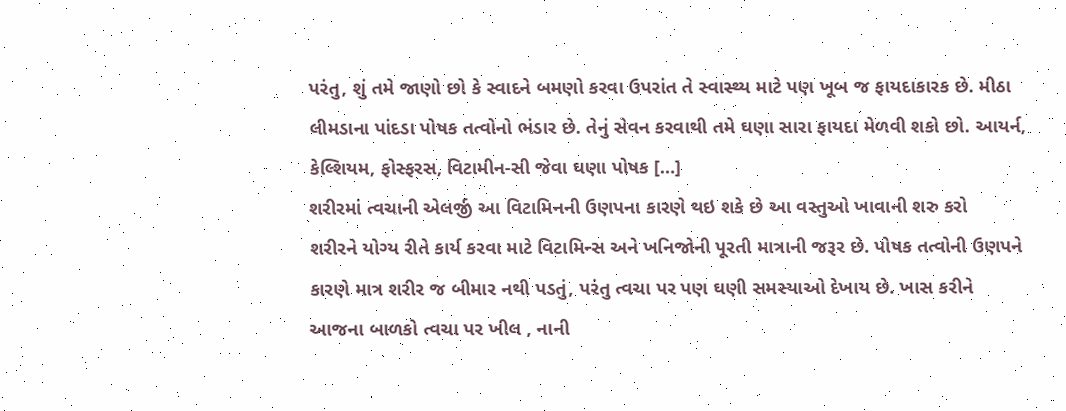પરંતુ, શું તમે જાણો છો કે સ્વાદને બમણો કરવા ઉપરાંત તે સ્વાસ્થ્ય માટે પણ ખૂબ જ ફાયદાકારક છે. મીઠા લીમડાના પાંદડા પોષક તત્વોનો ભંડાર છે. તેનું સેવન કરવાથી તમે ઘણા સારા ફાયદા મેળવી શકો છો. આયર્ન, કેલ્શિયમ, ફોસ્ફરસ, વિટામીન-સી જેવા ઘણા પોષક […]
શરીરમાં ત્વચાની એલર્જી આ વિટામિનની ઉણપના કારણે થઇ શકે છે આ વસ્તુઓ ખાવાની શરુ કરો
શરીરને યોગ્ય રીતે કાર્ય કરવા માટે વિટામિન્સ અને ખનિજોની પૂરતી માત્રાની જરૂર છે. પોષક તત્વોની ઉણપને કારણે માત્ર શરીર જ બીમાર નથી પડતું, પરંતુ ત્વચા પર પણ ઘણી સમસ્યાઓ દેખાય છે. ખાસ કરીને આજના બાળકો ત્વચા પર ખીલ , નાની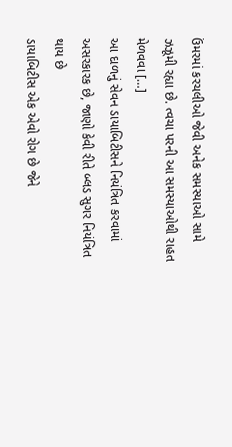ઉંમરમાં કરચલીઓ જેવી અનેક સમસ્યાઓ સામે ઝઝૂમી રહ્યા છે. ત્વચા પરની આ સમસ્યાઓથી રાહત મેળવવા […]
આ દાળનું સેવન ડાયાબિટીસને નિયંત્રિત કરવામાં અસરકારક છે, જાણો કેવી રીતે બ્લડ સુગર નિયંત્રિત થાય છે
ડાયાબિટીસ એક એવો રોગ છે જેને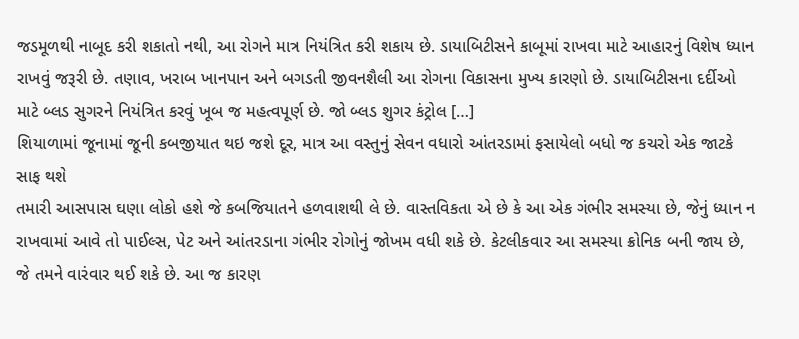જડમૂળથી નાબૂદ કરી શકાતો નથી, આ રોગને માત્ર નિયંત્રિત કરી શકાય છે. ડાયાબિટીસને કાબૂમાં રાખવા માટે આહારનું વિશેષ ધ્યાન રાખવું જરૂરી છે. તણાવ, ખરાબ ખાનપાન અને બગડતી જીવનશૈલી આ રોગના વિકાસના મુખ્ય કારણો છે. ડાયાબિટીસના દર્દીઓ માટે બ્લડ સુગરને નિયંત્રિત કરવું ખૂબ જ મહત્વપૂર્ણ છે. જો બ્લડ શુગર કંટ્રોલ […]
શિયાળામાં જૂનામાં જૂની કબજીયાત થઇ જશે દૂર, માત્ર આ વસ્તુનું સેવન વધારો આંતરડામાં ફસાયેલો બધો જ કચરો એક જાટકે સાફ થશે
તમારી આસપાસ ઘણા લોકો હશે જે કબજિયાતને હળવાશથી લે છે. વાસ્તવિકતા એ છે કે આ એક ગંભીર સમસ્યા છે, જેનું ધ્યાન ન રાખવામાં આવે તો પાઈલ્સ, પેટ અને આંતરડાના ગંભીર રોગોનું જોખમ વધી શકે છે. કેટલીકવાર આ સમસ્યા ક્રોનિક બની જાય છે, જે તમને વારંવાર થઈ શકે છે. આ જ કારણ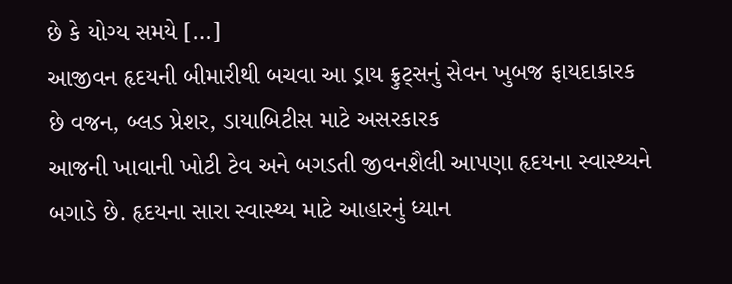છે કે યોગ્ય સમયે […]
આજીવન હૃદયની બીમારીથી બચવા આ ડ્રાય ફ્રુટ્સનું સેવન ખુબજ ફાયદાકારક છે વજન, બ્લડ પ્રેશર, ડાયાબિટીસ માટે અસરકારક
આજની ખાવાની ખોટી ટેવ અને બગડતી જીવનશૈલી આપણા હૃદયના સ્વાસ્થ્યને બગાડે છે. હૃદયના સારા સ્વાસ્થ્ય માટે આહારનું ધ્યાન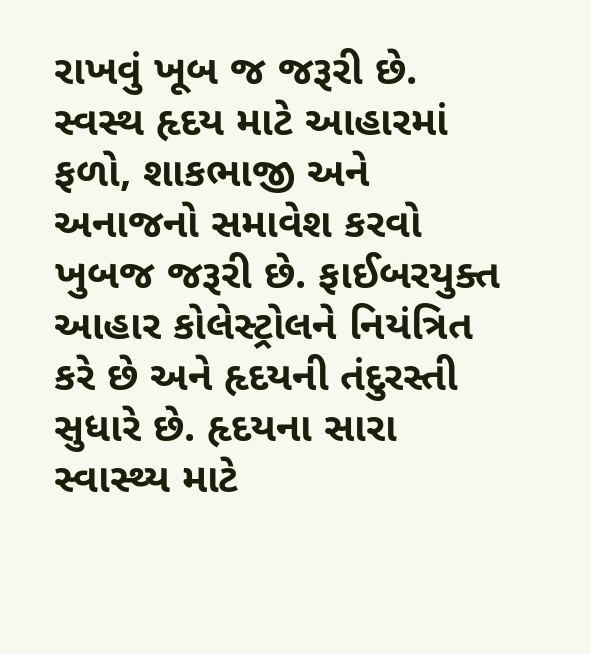રાખવું ખૂબ જ જરૂરી છે. સ્વસ્થ હૃદય માટે આહારમાં ફળો, શાકભાજી અને અનાજનો સમાવેશ કરવો ખુબજ જરૂરી છે. ફાઈબરયુક્ત આહાર કોલેસ્ટ્રોલને નિયંત્રિત કરે છે અને હૃદયની તંદુરસ્તી સુધારે છે. હૃદયના સારા સ્વાસ્થ્ય માટે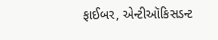ફાઈબર, એન્ટીઑકિસડન્ટ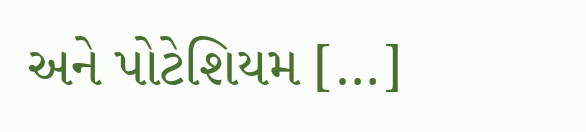અને પોટેશિયમ […]